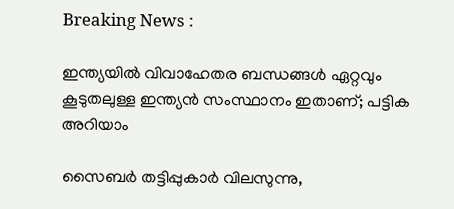Breaking News :

ഇന്ത്യയില്‍ വിവാഹേതര ബന്ധങ്ങള്‍ ഏറ്റവും കൂടുതലുള്ള ഇന്ത്യന്‍ സംസ്ഥാനം ഇതാണ്; പട്ടിക അറിയാം

സൈബര്‍ തട്ടിപ്പുകാര്‍ വിലസുന്നു,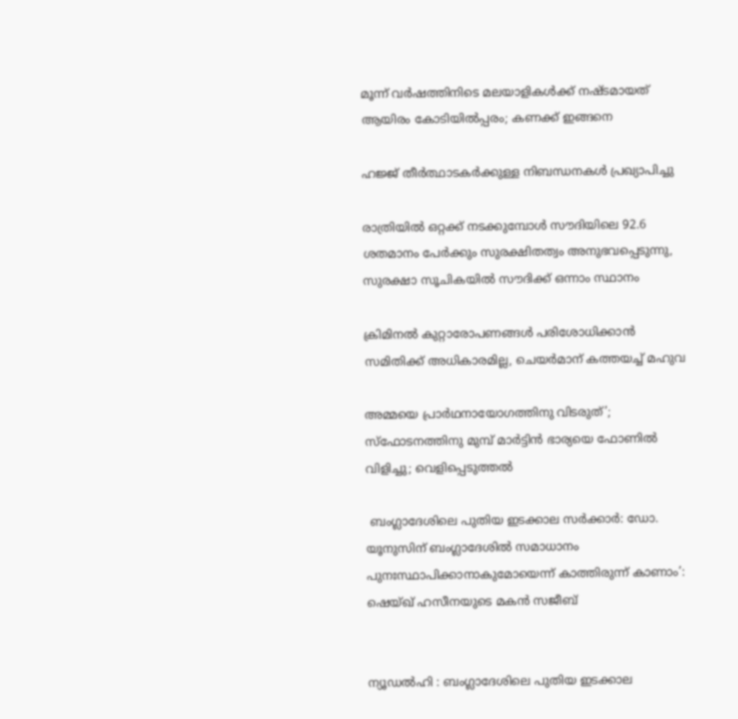മൂന്ന് വര്‍ഷത്തിനിടെ മലയാളികള്‍ക്ക് നഷ്ടമായത് ആയിരം കോടിയില്‍പ്പരം; കണക്ക് ഇങ്ങനെ

ഹജ്ജ് തീർത്ഥാടകർക്കുള്ള നിബന്ധനകൾ പ്രഖ്യാപിച്ചു

രാത്രിയിൽ ഒറ്റക്ക് നടക്കുമ്പോൾ സൗദിയിലെ 92.6 ശതമാനം പേർക്കും സുരക്ഷിതത്വം അനുഭവപ്പെടുന്നു, സുരക്ഷാ സൂചികയിൽ സൗദിക്ക് ഒന്നാം സ്ഥാനം

ക്രിമിനല്‍ കുറ്റാരോപണങ്ങള്‍ പരിശോധിക്കാന്‍ സമിതിക്ക്‌ അധികാരമില്ല, ചെയര്‍മാന്‌ കത്തയച്ച് മഹുവ

അമ്മയെ പ്രാര്‍ഥനായോഗത്തിനു വിടരുത്’; സ്‌ഫോടനത്തിനു മുമ്പ് മാര്‍ട്ടിന്‍ ഭാര്യയെ ഫോണില്‍ വിളിച്ചു; വെളിപ്പെടുത്തല്‍

 ബംഗ്ലാദേശിലെ പുതിയ ഇടക്കാല സര്‍ക്കാര്‍: ഡോ. യൂനുസിന് ബംഗ്ലാദേശില്‍ സമാധാനം പുനഃസ്ഥാപിക്കാനാകുമോയെന്ന് കാത്തിരുന്ന് കാണാം’: ഷെയ്‌ഖ് ഹസീനയുടെ മകന്‍ സജീബ്


ന്യൂഡല്‍ഹി : ബംഗ്ലാദേശിലെ പുതിയ ഇടക്കാല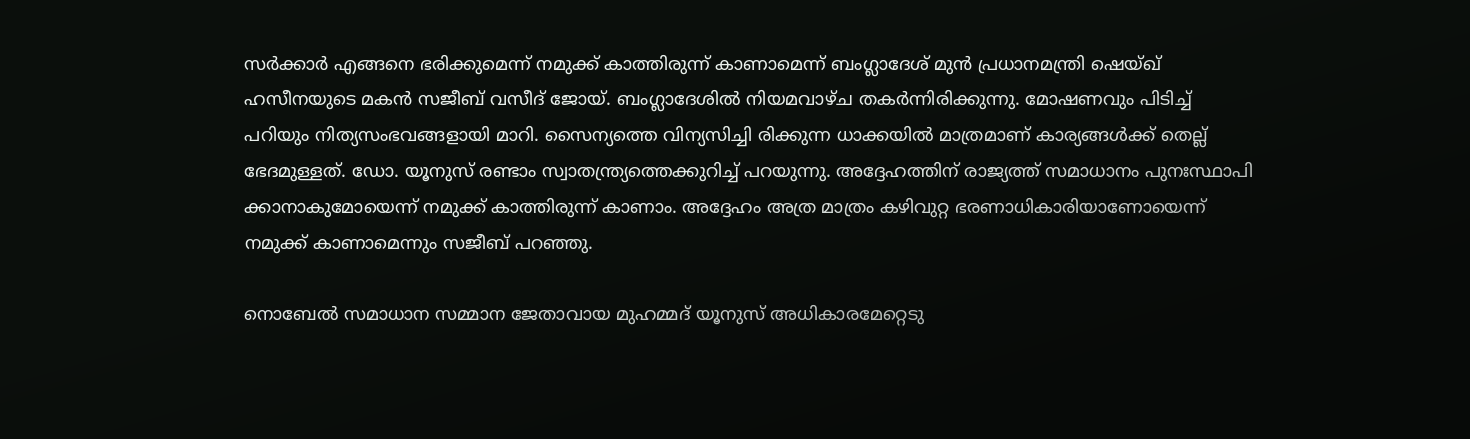സര്‍ക്കാര്‍ എങ്ങനെ ഭരിക്കുമെന്ന് നമുക്ക് കാത്തിരുന്ന് കാണാമെന്ന് ബംഗ്ലാദേശ് മുന്‍ പ്രധാനമന്ത്രി ഷെയ്ഖ് ഹസീനയുടെ മകന്‍ സജീബ് വസീദ് ജോയ്. ബംഗ്ലാദേശില്‍ നിയമവാഴ്‌ച തകര്‍ന്നിരിക്കുന്നു. മോഷണവും പിടിച്ച് പറിയും നിത്യസംഭവങ്ങളായി മാറി. സൈന്യത്തെ വിന്യസിച്ചി രിക്കുന്ന ധാക്കയില്‍ മാത്രമാണ് കാര്യങ്ങള്‍ക്ക് തെല്ല് ഭേദമുള്ളത്. ഡോ. യൂനുസ് രണ്ടാം സ്വാതന്ത്ര്യത്തെക്കുറിച്ച് പറയുന്നു. അദ്ദേഹത്തിന് രാജ്യത്ത് സമാധാനം പുനഃസ്ഥാപി ക്കാനാകുമോയെന്ന് നമുക്ക് കാത്തിരുന്ന് കാണാം. അദ്ദേഹം അത്ര മാത്രം കഴിവുറ്റ ഭരണാധികാരിയാണോയെന്ന് നമുക്ക് കാണാമെന്നും സജീബ് പറഞ്ഞു.

നൊബേല്‍ സമാധാന സമ്മാന ജേതാവായ മുഹമ്മദ് യൂനുസ് അധികാരമേറ്റെടു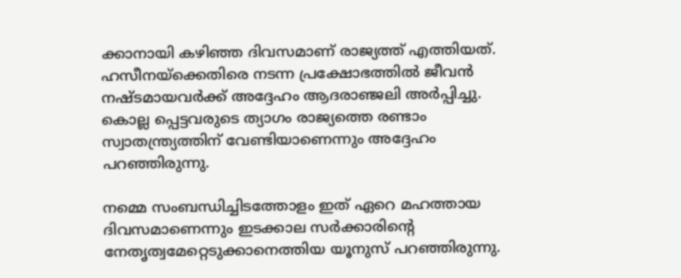ക്കാനായി കഴിഞ്ഞ ദിവസമാണ് രാജ്യത്ത് എത്തിയത്. ഹസീനയ്‌ക്കെതിരെ നടന്ന പ്രക്ഷോഭത്തില്‍ ജീവന്‍ നഷ്‌ടമായവര്‍ക്ക് അദ്ദേഹം ആദരാഞ്ജലി അര്‍പ്പിച്ചു. കൊല്ല പ്പെട്ടവരുടെ ത്യാഗം രാജ്യത്തെ രണ്ടാം സ്വാതന്ത്ര്യത്തിന് വേണ്ടിയാണെന്നും അദ്ദേഹം പറഞ്ഞിരുന്നു.

നമ്മെ സംബന്ധിച്ചിടത്തോളം ഇത് ഏറെ മഹത്തായ ദിവസമാണെന്നും ഇടക്കാല സര്‍ക്കാരിന്‍റെ നേതൃത്വമേറ്റെടുക്കാനെത്തിയ യൂനുസ് പറഞ്ഞിരുന്നു.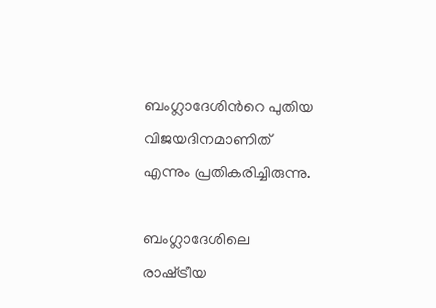ബംഗ്ലാദേശിന്‍റെ പുതിയ വിജയദിനമാണിത് എന്നും പ്രതികരിച്ചിരുന്നു.

ബംഗ്ലാദേശിലെ രാഷ്‌ട്രീയ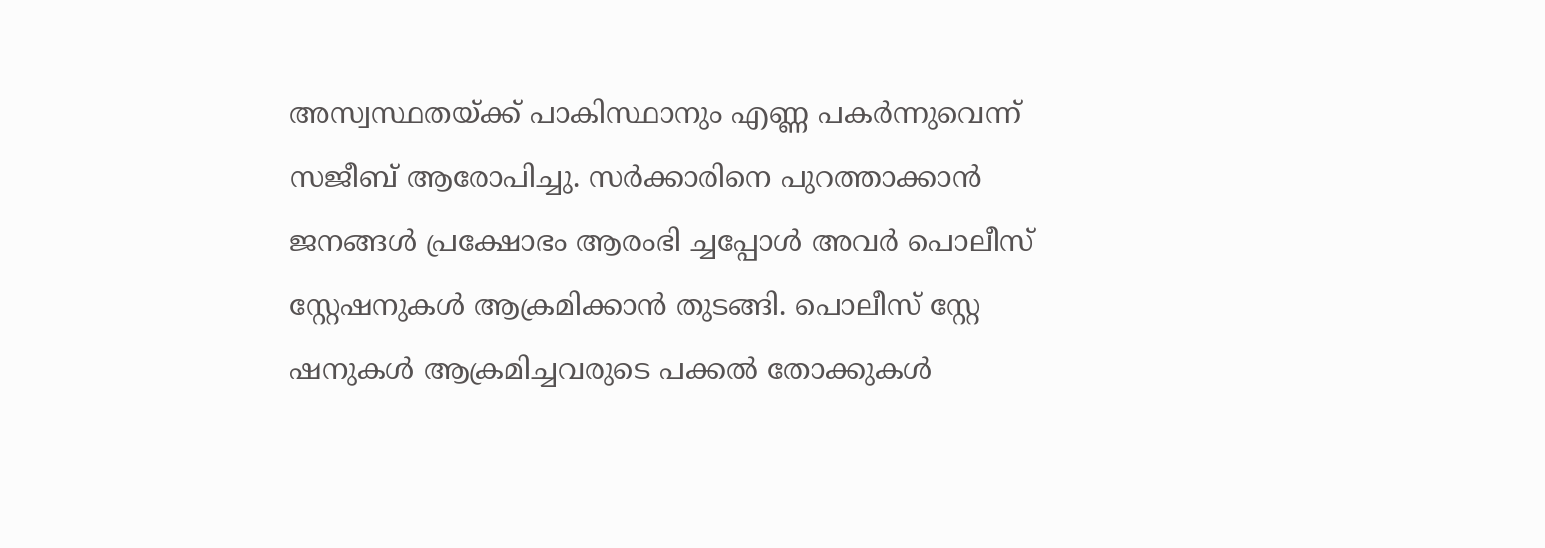അസ്വസ്ഥതയ്ക്ക് പാകിസ്ഥാനും എണ്ണ പകര്‍ന്നുവെന്ന് സജീബ് ആരോപിച്ചു. സര്‍ക്കാരിനെ പുറത്താക്കാന്‍ ജനങ്ങള്‍ പ്രക്ഷോഭം ആരംഭി ച്ചപ്പോള്‍ അവര്‍ പൊലീസ് സ്റ്റേഷനുകള്‍ ആക്രമിക്കാന്‍ തുടങ്ങി. പൊലീസ് സ്റ്റേ ഷനുകള്‍ ആക്രമിച്ചവരുടെ പക്കല്‍ തോക്കുകള്‍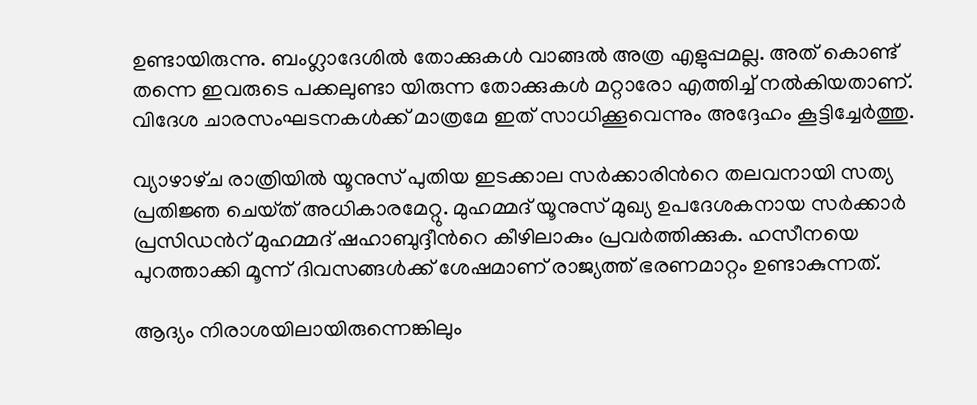ഉണ്ടായിരുന്നു. ബംഗ്ലാദേശില്‍ തോക്കുകള്‍ വാങ്ങല്‍ അത്ര എളുപ്പമല്ല. അത് കൊണ്ട് തന്നെ ഇവരുടെ പക്കലുണ്ടാ യിരുന്ന തോക്കുകള്‍ മറ്റാരോ എത്തിച്ച് നല്‍കിയതാണ്. വിദേശ ചാരസംഘടനകള്‍ക്ക് മാത്രമേ ഇത് സാധിക്കൂവെന്നും അദ്ദേഹം കൂട്ടിച്ചേര്‍ത്തു.

വ്യാഴാഴ്‌ച രാത്രിയില്‍ യൂനുസ് പുതിയ ഇടക്കാല സര്‍ക്കാരിന്‍റെ തലവനായി സത്യ പ്രതിജ്ഞ ചെയ്‌ത് അധികാരമേറ്റു. മുഹമ്മദ് യൂനുസ് മുഖ്യ ഉപദേശകനായ സര്‍ക്കാര്‍ പ്രസിഡന്‍റ് മുഹമ്മദ് ഷഹാബുദ്ദീന്‍റെ കീഴിലാകും പ്രവര്‍ത്തിക്കുക. ഹസീനയെ പുറത്താക്കി മൂന്ന് ദിവസങ്ങള്‍ക്ക് ശേഷമാണ് രാജ്യത്ത് ഭരണമാറ്റം ഉണ്ടാകുന്നത്.

ആദ്യം നിരാശയിലായിരുന്നെങ്കിലും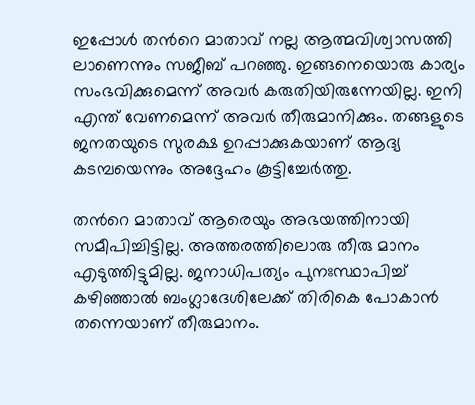ഇപ്പോള്‍ തന്‍റെ മാതാവ് നല്ല ആത്മവിശ്വാസത്തി ലാണെന്നും സജീബ് പറഞ്ഞു. ഇങ്ങനെയൊരു കാര്യം സംഭവിക്കുമെന്ന് അവര്‍ കരുതിയിരുന്നേയില്ല. ഇനി എന്ത് വേണമെന്ന് അവര്‍ തീരുമാനിക്കും. തങ്ങളുടെ ജനതയുടെ സുരക്ഷ ഉറപ്പാക്കുകയാണ് ആദ്യ കടമ്പയെന്നും അദ്ദേഹം കൂട്ടിച്ചേര്‍ത്തു.

തന്‍റെ മാതാവ് ആരെയും അഭയത്തിനായി സമീപിച്ചിട്ടില്ല. അത്തരത്തിലൊരു തീരു മാനം എടുത്തിട്ടുമില്ല. ജനാധിപത്യം പുനഃസ്ഥാപിച്ച് കഴിഞ്ഞാല്‍ ബംഗ്ലാദേശിലേക്ക് തിരികെ പോകാന്‍ തന്നെയാണ് തീരുമാനം.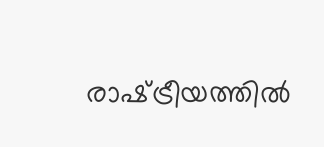രാഷ്‌ട്രീയത്തില്‍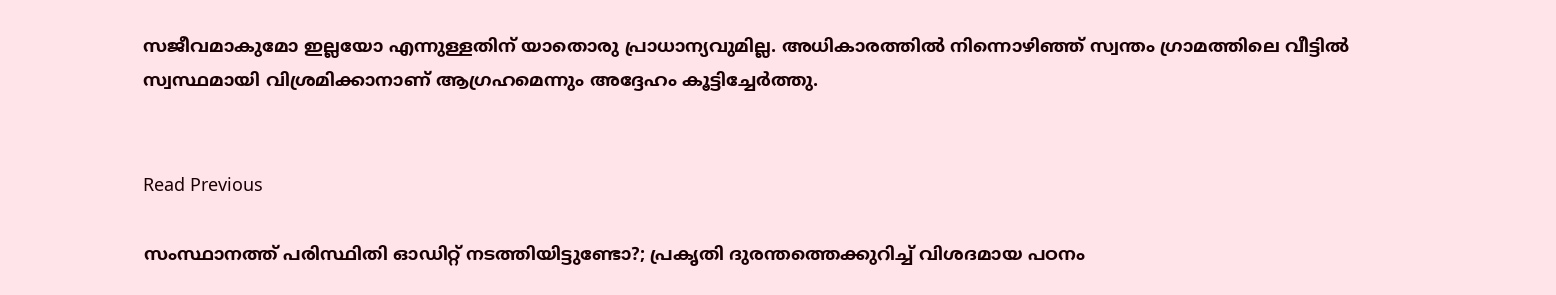സജീവമാകുമോ ഇല്ലയോ എന്നുള്ളതിന് യാതൊരു പ്രാധാന്യവുമില്ല. അധികാരത്തില്‍ നിന്നൊഴിഞ്ഞ് സ്വന്തം ഗ്രാമത്തിലെ വീട്ടില്‍ സ്വസ്ഥമായി വിശ്രമിക്കാനാണ് ആഗ്രഹമെന്നും അദ്ദേഹം കൂട്ടിച്ചേര്‍ത്തു.


Read Previous

സംസ്ഥാനത്ത് പരിസ്ഥിതി ഓഡിറ്റ് നടത്തിയിട്ടുണ്ടോ?; പ്രകൃതി ദുരന്തത്തെക്കുറിച്ച് വിശദമായ പഠനം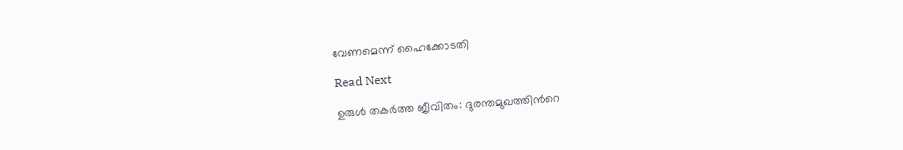വേണമെന്ന് ഹൈക്കോടതി

Read Next

ഉരുള്‍ തകര്‍ത്ത ജീവിതം: ദുരന്തമുഖത്തിന്‍റെ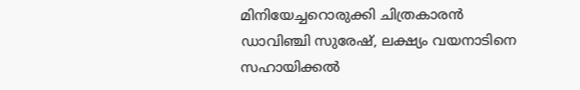മിനിയേച്ചറൊരുക്കി ചിത്രകാരന്‍ ഡാവിഞ്ചി സുരേഷ്‌, ലക്ഷ്യം വയനാടിനെ സഹായിക്കല്‍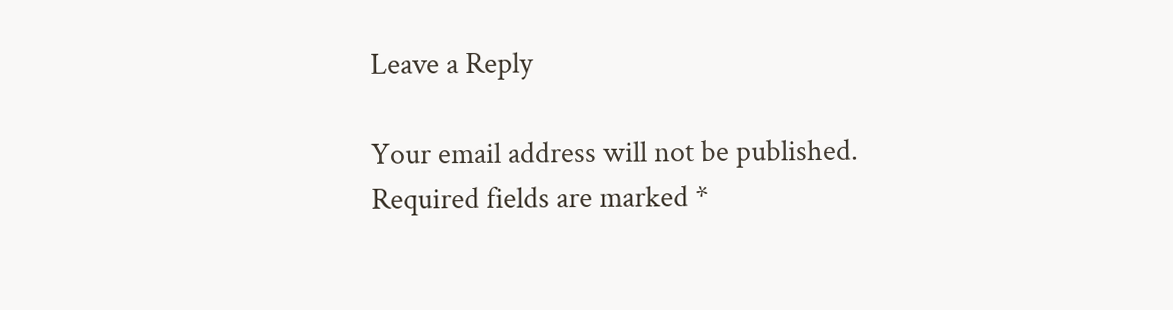Leave a Reply

Your email address will not be published. Required fields are marked *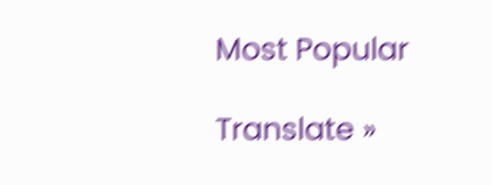Most Popular

Translate »